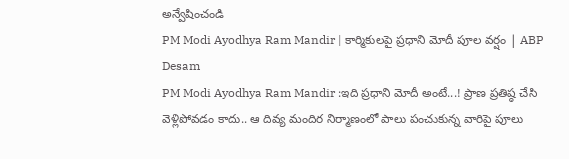అన్వేషించండి
PM Modi Ayodhya Ram Mandir | కార్మికులపై ప్రధాని మోదీ పూల వర్షం | ABP Desam
PM Modi Ayodhya Ram Mandir :ఇది ప్రధాని మోదీ అంటే...! ప్రాణ ప్రతిష్ఠ చేసి వెళ్లిపోవడం కాదు.. ఆ దివ్య మందిర నిర్మాణంలో పాలు పంచుకున్న వారిపై పూలు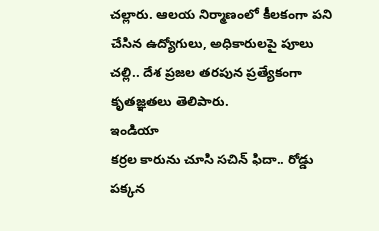చల్లారు. ఆలయ నిర్మాణంలో కీలకంగా పని చేసిన ఉద్యోగులు, అధికారులపై పూలు చల్లి.. దేశ ప్రజల తరపున ప్రత్యేకంగా కృతజ్ఞతలు తెలిపారు.
ఇండియా
కర్రల కారును చూసి సచిన్ ఫిదా.. రోడ్డు పక్కన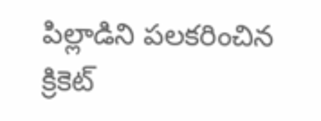పిల్లాడిని పలకరించిన క్రికెట్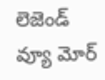లెజెండ్
వ్యూ మోర్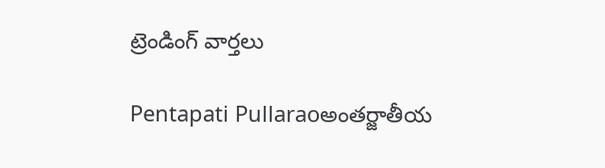ట్రెండింగ్ వార్తలు

Pentapati Pullaraoఅంతర్జాతీయ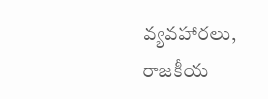వ్యవహారలు, రాజకీయ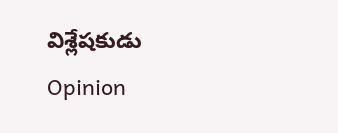విశ్లేషకుడు
Opinion